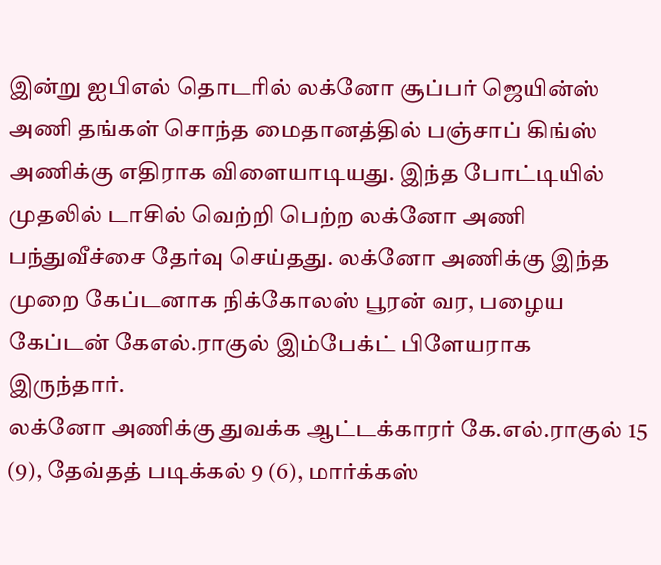இன்று ஐபிஎல் தொடரில் லக்னோ சூப்பர் ஜெயின்ஸ் அணி தங்கள் சொந்த மைதானத்தில் பஞ்சாப் கிங்ஸ் அணிக்கு எதிராக விளையாடியது. இந்த போட்டியில் முதலில் டாசில் வெற்றி பெற்ற லக்னோ அணி பந்துவீச்சை தேர்வு செய்தது. லக்னோ அணிக்கு இந்த முறை கேப்டனாக நிக்கோலஸ் பூரன் வர, பழைய கேப்டன் கேஎல்.ராகுல் இம்பேக்ட் பிளேயராக இருந்தார்.
லக்னோ அணிக்கு துவக்க ஆட்டக்காரர் கே.எல்.ராகுல் 15 (9), தேவ்தத் படிக்கல் 9 (6), மார்க்கஸ்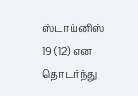ஸ்டாய்னிஸ் 19 (12) என தொடர்ந்து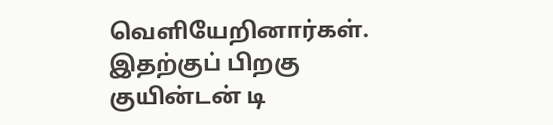வெளியேறினார்கள். இதற்குப் பிறகு குயின்டன் டி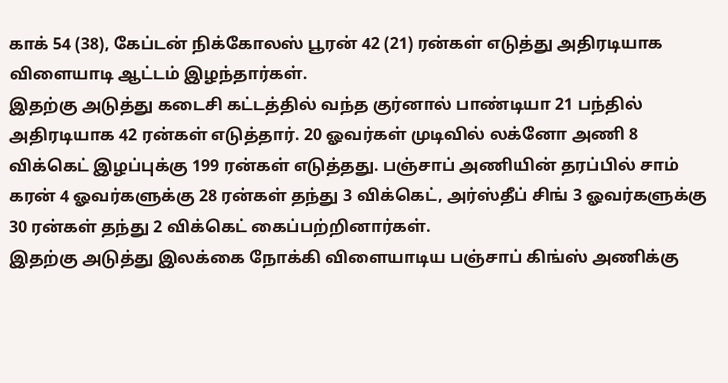காக் 54 (38), கேப்டன் நிக்கோலஸ் பூரன் 42 (21) ரன்கள் எடுத்து அதிரடியாக விளையாடி ஆட்டம் இழந்தார்கள்.
இதற்கு அடுத்து கடைசி கட்டத்தில் வந்த குர்னால் பாண்டியா 21 பந்தில் அதிரடியாக 42 ரன்கள் எடுத்தார். 20 ஓவர்கள் முடிவில் லக்னோ அணி 8 விக்கெட் இழப்புக்கு 199 ரன்கள் எடுத்தது. பஞ்சாப் அணியின் தரப்பில் சாம் கரன் 4 ஓவர்களுக்கு 28 ரன்கள் தந்து 3 விக்கெட், அர்ஸ்தீப் சிங் 3 ஓவர்களுக்கு 30 ரன்கள் தந்து 2 விக்கெட் கைப்பற்றினார்கள்.
இதற்கு அடுத்து இலக்கை நோக்கி விளையாடிய பஞ்சாப் கிங்ஸ் அணிக்கு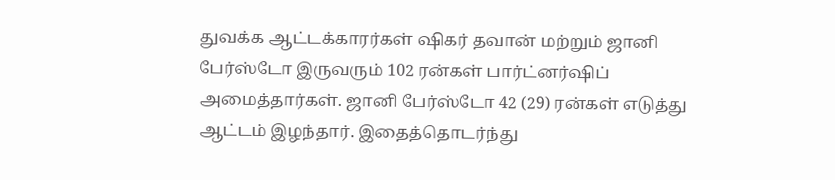துவக்க ஆட்டக்காரர்கள் ஷிகர் தவான் மற்றும் ஜானி பேர்ஸ்டோ இருவரும் 102 ரன்கள் பார்ட்னர்ஷிப் அமைத்தார்கள். ஜானி பேர்ஸ்டோ 42 (29) ரன்கள் எடுத்து ஆட்டம் இழந்தார். இதைத்தொடர்ந்து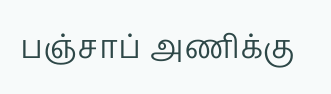பஞ்சாப் அணிக்கு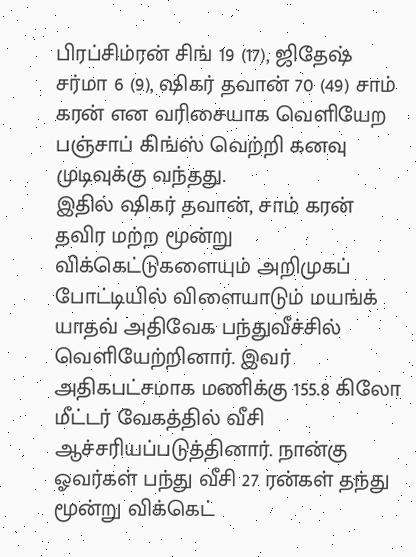பிரப்சிம்ரன் சிங் 19 (17), ஜிதேஷ் சர்மா 6 (9), ஷிகர் தவான் 70 (49) சாம் கரன் என வரிசையாக வெளியேற பஞ்சாப் கிங்ஸ் வெற்றி கனவு முடிவுக்கு வந்தது.
இதில் ஷிகர் தவான், சாம் கரன் தவிர மற்ற மூன்று விக்கெட்டுகளையும் அறிமுகப் போட்டியில் விளையாடும் மயங்க் யாதவ் அதிவேக பந்துவீச்சில் வெளியேற்றினார். இவர் அதிகபட்சமாக மணிக்கு 155.8 கிலோ மீட்டர் வேகத்தில் வீசி ஆச்சரியப்படுத்தினார். நான்கு ஓவர்கள் பந்து வீசி 27 ரன்கள் தந்து மூன்று விக்கெட்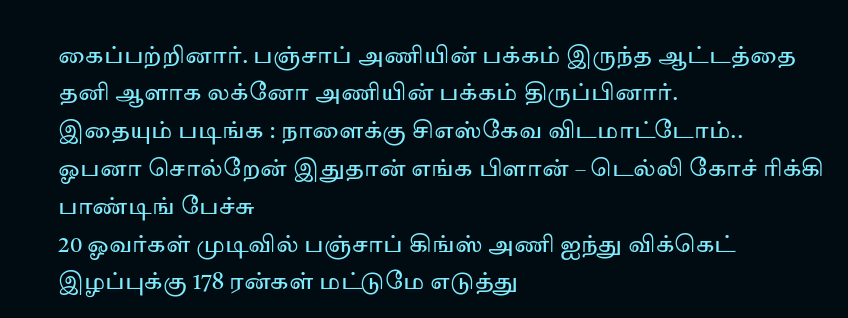கைப்பற்றினார். பஞ்சாப் அணியின் பக்கம் இருந்த ஆட்டத்தை தனி ஆளாக லக்னோ அணியின் பக்கம் திருப்பினார்.
இதையும் படிங்க : நாளைக்கு சிஎஸ்கேவ விடமாட்டோம்.. ஓபனா சொல்றேன் இதுதான் எங்க பிளான் – டெல்லி கோச் ரிக்கி பாண்டிங் பேச்சு
20 ஓவர்கள் முடிவில் பஞ்சாப் கிங்ஸ் அணி ஐந்து விக்கெட் இழப்புக்கு 178 ரன்கள் மட்டுமே எடுத்து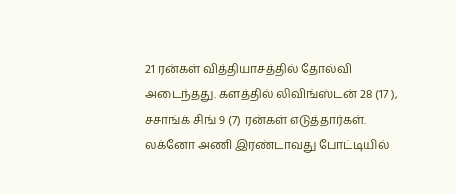21 ரன்கள் வித்தியாசத்தில் தோல்வி அடைந்தது. களத்தில் லிவிங்ஸ்டன் 28 (17 ), சசாங்க் சிங் 9 (7) ரன்கள் எடுத்தார்கள். லக்னோ அணி இரண்டாவது போட்டியில்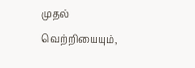முதல் வெற்றியையும்,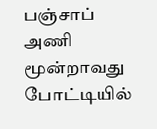பஞ்சாப் அணி மூன்றாவது போட்டியில்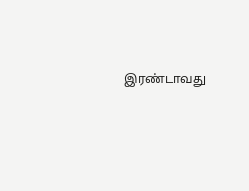இரண்டாவது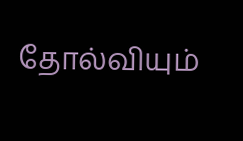தோல்வியும்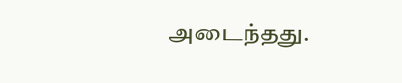அடைந்தது.